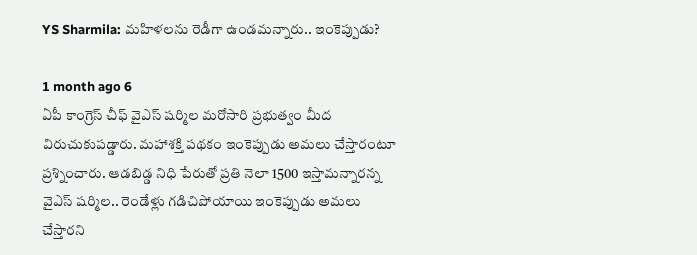YS Sharmila: మహిళలను రెడీగా ఉండమన్నారు.. ఇంకెప్పుడు?

1 month ago 6
ఏపీ కాంగ్రెస్ చీఫ్ వైఎస్ షర్మిల మరోసారి ప్రభుత్వం మీద విరుచుకుపడ్డారు. మహాశక్తి పథకం ఇంకెప్పుడు అమలు చేస్తారంటూ ప్రశ్నించారు. ఆడబిడ్డ నిధి పేరుతో ప్రతి నెలా 1500 ఇస్తామన్నారన్న వైఎస్ షర్మిల.. రెండేళ్లు గడిచిపోయాయి ఇంకెప్పుడు అమలు చేస్తారని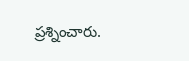ప్రశ్నించారు.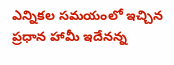ఎన్నికల సమయంలో ఇచ్చిన ప్రధాన హామీ ఇదేనన్న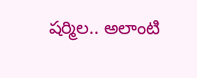షర్మిల.. అలాంటి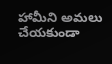హామీని అమలు చేయకుండా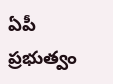ఏపీ ప్రభుత్వం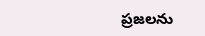ప్రజలను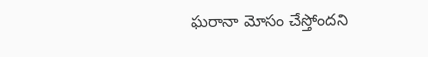ఘరానా మోసం చేస్తోందని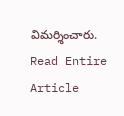విమర్శించారు.
Read Entire Article